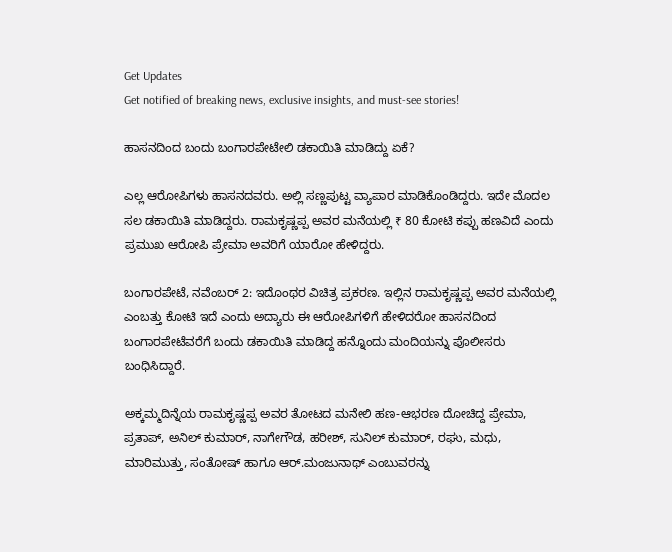Get Updates
Get notified of breaking news, exclusive insights, and must-see stories!

ಹಾಸನದಿಂದ ಬಂದು ಬಂಗಾರಪೇಟೇಲಿ ಡಕಾಯಿತಿ ಮಾಡಿದ್ದು ಏಕೆ?

ಎಲ್ಲ ಆರೋಪಿಗಳು ಹಾಸನದವರು. ಅಲ್ಲಿ ಸಣ್ಣಪುಟ್ಟ ವ್ಯಾಪಾರ ಮಾಡಿಕೊಂಡಿದ್ದರು. ಇದೇ ಮೊದಲ ಸಲ ಡಕಾಯಿತಿ ಮಾಡಿದ್ದರು. ರಾಮಕೃಷ್ಣಪ್ಪ ಅವರ ಮನೆಯಲ್ಲಿ ₹ 80 ಕೋಟಿ ಕಪ್ಪು ಹಣವಿದೆ ಎಂದು ಪ್ರಮುಖ ಆರೋಪಿ ಪ್ರೇಮಾ ಅವರಿಗೆ ಯಾರೋ ಹೇಳಿದ್ದರು.

ಬಂಗಾರಪೇಟೆ, ನವೆಂಬರ್ 2: ಇದೊಂಥರ ವಿಚಿತ್ರ ಪ್ರಕರಣ. ಇಲ್ಲಿನ ರಾಮಕೃಷ್ಣಪ್ಪ ಅವರ ಮನೆಯಲ್ಲಿ ಎಂಬತ್ತು ಕೋಟಿ ಇದೆ ಎಂದು ಅದ್ಯಾರು ಈ ಆರೋಪಿಗಳಿಗೆ ಹೇಳಿದರೋ ಹಾಸನದಿಂದ ಬಂಗಾರಪೇಟೆವರೆಗೆ ಬಂದು ಡಕಾಯಿತಿ ಮಾಡಿದ್ದ ಹನ್ನೊಂದು ಮಂದಿಯನ್ನು ಪೊಲೀಸರು ಬಂಧಿಸಿದ್ದಾರೆ.

ಅಕ್ಕಮ್ಮದಿನ್ನೆಯ ರಾಮಕೃಷ್ಣಪ್ಪ ಅವರ ತೋಟದ ಮನೇಲಿ ಹಣ-ಆಭರಣ ದೋಚಿದ್ದ ಪ್ರೇಮಾ, ಪ್ರತಾಪ್, ಅನಿಲ್ ಕುಮಾರ್, ನಾಗೇಗೌಡ, ಹರೀಶ್, ಸುನಿಲ್ ಕುಮಾರ್, ರಘು, ಮಧು, ಮಾರಿಮುತ್ತು, ಸಂತೋಷ್ ಹಾಗೂ ಆರ್.ಮಂಜುನಾಥ್ ಎಂಬುವರನ್ನು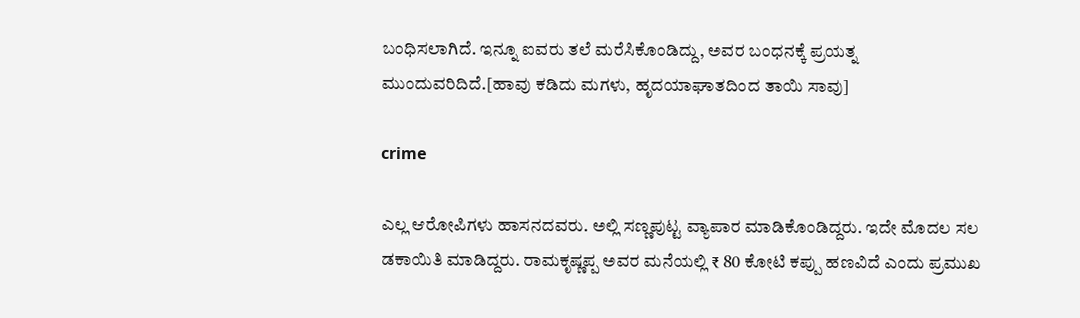ಬಂಧಿಸಲಾಗಿದೆ. ಇನ್ನೂ ಐವರು ತಲೆ ಮರೆಸಿಕೊಂಡಿದ್ದು, ಅವರ ಬಂಧನಕ್ಕೆ ಪ್ರಯತ್ನ ಮುಂದುವರಿದಿದೆ.[ಹಾವು ಕಡಿದು ಮಗಳು, ಹೃದಯಾಘಾತದಿಂದ ತಾಯಿ ಸಾವು]

crime

ಎಲ್ಲ ಆರೋಪಿಗಳು ಹಾಸನದವರು. ಅಲ್ಲಿ ಸಣ್ಣಪುಟ್ಟ ವ್ಯಾಪಾರ ಮಾಡಿಕೊಂಡಿದ್ದರು. ಇದೇ ಮೊದಲ ಸಲ ಡಕಾಯಿತಿ ಮಾಡಿದ್ದರು. ರಾಮಕೃಷ್ಣಪ್ಪ ಅವರ ಮನೆಯಲ್ಲಿ ₹ 80 ಕೋಟಿ ಕಪ್ಪು ಹಣವಿದೆ ಎಂದು ಪ್ರಮುಖ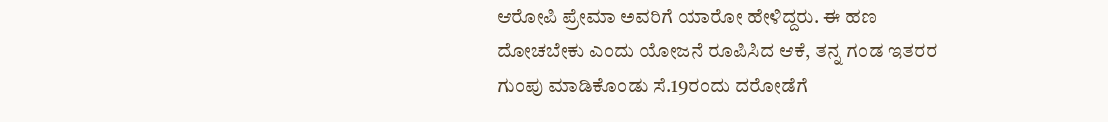ಆರೋಪಿ ಪ್ರೇಮಾ ಅವರಿಗೆ ಯಾರೋ ಹೇಳಿದ್ದರು. ಈ ಹಣ ದೋಚಬೇಕು ಎಂದು ಯೋಜನೆ ರೂಪಿಸಿದ ಆಕೆ, ತನ್ನ ಗಂಡ ಇತರರ ಗುಂಪು ಮಾಡಿಕೊಂಡು ಸೆ.19ರಂದು ದರೋಡೆಗೆ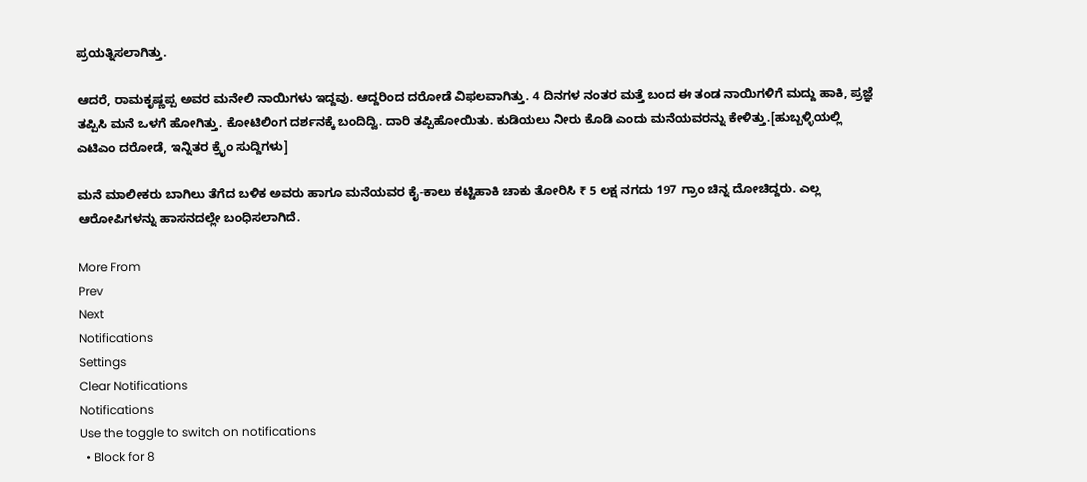ಪ್ರಯತ್ನಿಸಲಾಗಿತ್ತು.

ಆದರೆ, ರಾಮಕೃಷ್ಣಪ್ಪ ಅವರ ಮನೇಲಿ ನಾಯಿಗಳು ಇದ್ದವು. ಆದ್ದರಿಂದ ದರೋಡೆ ವಿಫಲವಾಗಿತ್ತು. 4 ದಿನಗಳ ನಂತರ ಮತ್ತೆ ಬಂದ ಈ ತಂಡ ನಾಯಿಗಳಿಗೆ ಮದ್ದು ಹಾಕಿ, ಪ್ರಜ್ಞೆ ತಪ್ಪಿಸಿ ಮನೆ ಒಳಗೆ ಹೋಗಿತ್ತು. ಕೋಟಿಲಿಂಗ ದರ್ಶನಕ್ಕೆ ಬಂದಿದ್ವಿ. ದಾರಿ ತಪ್ಪಿಹೋಯಿತು. ಕುಡಿಯಲು ನೀರು ಕೊಡಿ ಎಂದು ಮನೆಯವರನ್ನು ಕೇಳಿತ್ತು.[ಹುಬ್ಬಳ್ಳಿಯಲ್ಲಿ ಎಟಿಎಂ ದರೋಡೆ, ಇನ್ನಿತರ ಕ್ರೈಂ ಸುದ್ದಿಗಳು]

ಮನೆ ಮಾಲೀಕರು ಬಾಗಿಲು ತೆಗೆದ ಬಳಿಕ ಅವರು ಹಾಗೂ ಮನೆಯವರ ಕೈ-ಕಾಲು ಕಟ್ಟಿಹಾಕಿ ಚಾಕು ತೋರಿಸಿ ₹ 5 ಲಕ್ಷ ನಗದು 197 ಗ್ರಾಂ ಚಿನ್ನ ದೋಚಿದ್ದರು. ಎಲ್ಲ ಆರೋಪಿಗಳನ್ನು ಹಾಸನದಲ್ಲೇ ಬಂಧಿಸಲಾಗಿದೆ.

More From
Prev
Next
Notifications
Settings
Clear Notifications
Notifications
Use the toggle to switch on notifications
  • Block for 8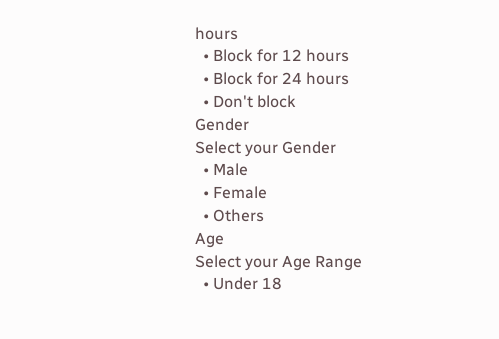hours
  • Block for 12 hours
  • Block for 24 hours
  • Don't block
Gender
Select your Gender
  • Male
  • Female
  • Others
Age
Select your Age Range
  • Under 18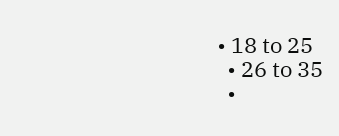• 18 to 25
  • 26 to 35
  •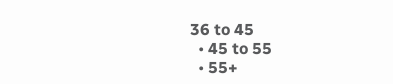36 to 45
  • 45 to 55
  • 55+